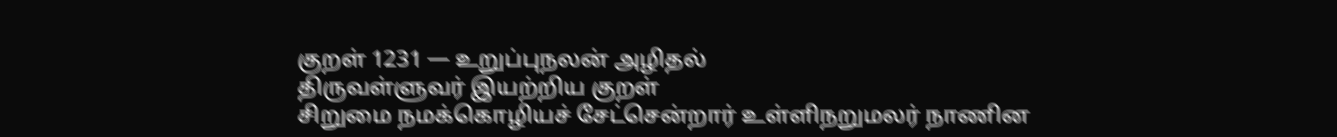குறள் 1231 — உறுப்புநலன் அழிதல்
திருவள்ளுவர் இயற்றிய குறள்
சிறுமை நமக்கொழியச் சேட்சென்றார் உள்ளிநறுமலர் நாணின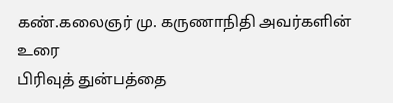கண்.கலைஞர் மு. கருணாநிதி அவர்களின் உரை
பிரிவுத் துன்பத்தை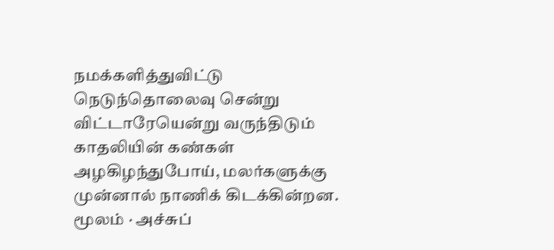நமக்களித்துவிட்டு நெடுந்தொலைவு சென்று விட்டாரேயென்று வருந்திடும் காதலியின் கண்கள் அழகிழந்துபோய், மலர்களுக்கு முன்னால் நாணிக் கிடக்கின்றன.
மூலம் · அச்சுப்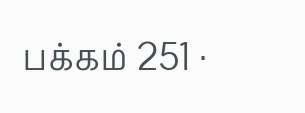பக்கம் 251 ·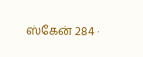ஸ்கேன் 284 ·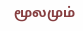மூலமும்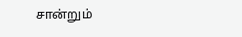சான்றும்